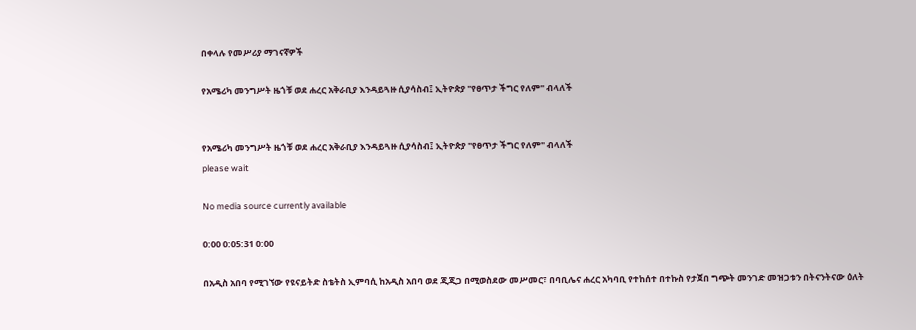በቀላሉ የመሥሪያ ማገናኛዎች

የአሜሪካ መንግሥት ዜጎቹ ወደ ሐረር አቅራቢያ እንዳይጓዙ ሲያሳስብ፤ ኢትዮጵያ "የፀጥታ ችግር የለም" ብላለች


የአሜሪካ መንግሥት ዜጎቹ ወደ ሐረር አቅራቢያ እንዳይጓዙ ሲያሳስብ፤ ኢትዮጵያ "የፀጥታ ችግር የለም" ብላለች
please wait

No media source currently available

0:00 0:05:31 0:00

በአዲስ አበባ የሚገኘው የዩናይትድ ስቴትስ ኢምባሲ ከአዲስ አበባ ወደ ጂጂጋ በሚወስደው መሥመር፣ በባቢሌና ሐረር አካባቢ የተከሰተ በተኩስ የታጀበ ግጭት መንገድ መዝጋቱን በትናንትናው ዕለት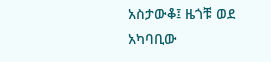አስታውቆ፤ ዜጎቹ ወደ አካባቢው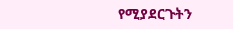የሚያደርጉትን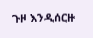ጉዞ እንዲሰርዙ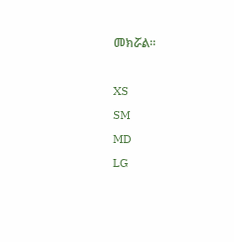መክሯል።

XS
SM
MD
LG